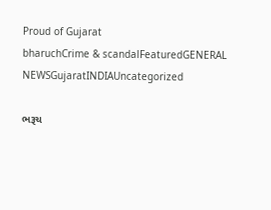Proud of Gujarat
bharuchCrime & scandalFeaturedGENERAL NEWSGujaratINDIAUncategorized

ભરૂચ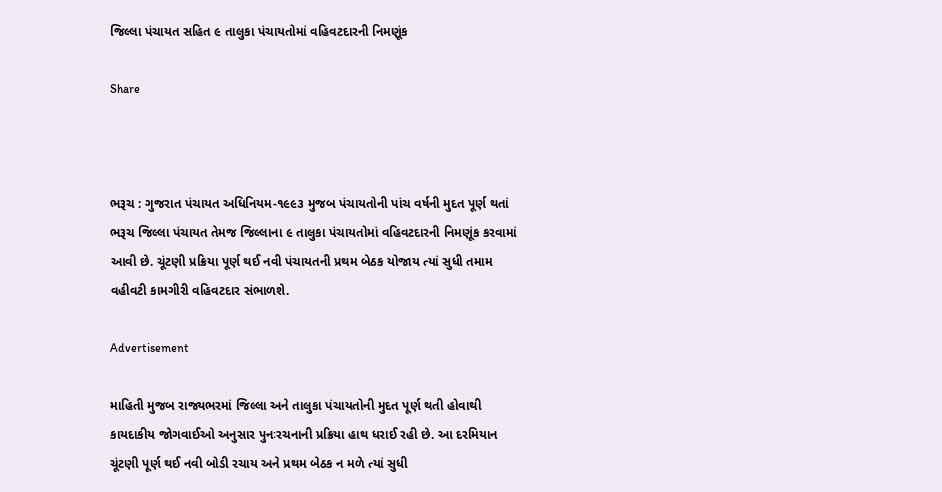જિલ્લા પંચાયત સહિત ૯ તાલુકા પંચાયતોમાં વહિવટદારની નિમણૂંક

Share



ભરૂચ : ગુજરાત પંચાયત અધિનિયમ-૧૯૯૩ મુજબ પંચાયતોની પાંચ વર્ષની મુદત પૂર્ણ થતાં ભરૂચ જિલ્લા પંચાયત તેમજ જિલ્લાના ૯ તાલુકા પંચાયતોમાં વહિવટદારની નિમણૂંક કરવામાં આવી છે. ચૂંટણી પ્રક્રિયા પૂર્ણ થઈ નવી પંચાયતની પ્રથમ બેઠક યોજાય ત્યાં સુધી તમામ વહીવટી કામગીરી વહિવટદાર સંભાળશે.

Advertisement

માહિતી મુજબ રાજ્યભરમાં જિલ્લા અને તાલુકા પંચાયતોની મુદત પૂર્ણ થતી હોવાથી કાયદાકીય જોગવાઈઓ અનુસાર પુનઃરચનાની પ્રક્રિયા હાથ ધરાઈ રહી છે. આ દરમિયાન ચૂંટણી પૂર્ણ થઈ નવી બોડી રચાય અને પ્રથમ બેઠક ન મળે ત્યાં સુધી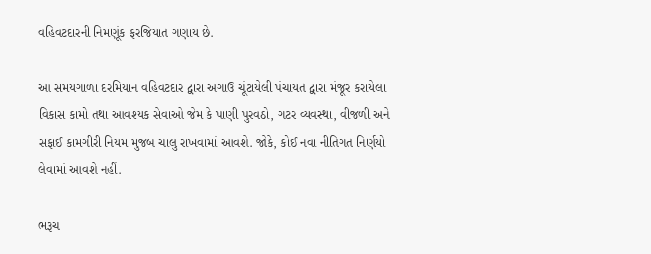વહિવટદારની નિમણૂંક ફરજિયાત ગણાય છે.

આ સમયગાળા દરમિયાન વહિવટદાર દ્વારા અગાઉ ચૂંટાયેલી પંચાયત દ્વારા મંજૂર કરાયેલા વિકાસ કામો તથા આવશ્યક સેવાઓ જેમ કે પાણી પુરવઠો, ગટર વ્યવસ્થા, વીજળી અને સફાઈ કામગીરી નિયમ મુજબ ચાલુ રાખવામાં આવશે. જોકે, કોઈ નવા નીતિગત નિર્ણયો લેવામાં આવશે નહીં.

ભરૂચ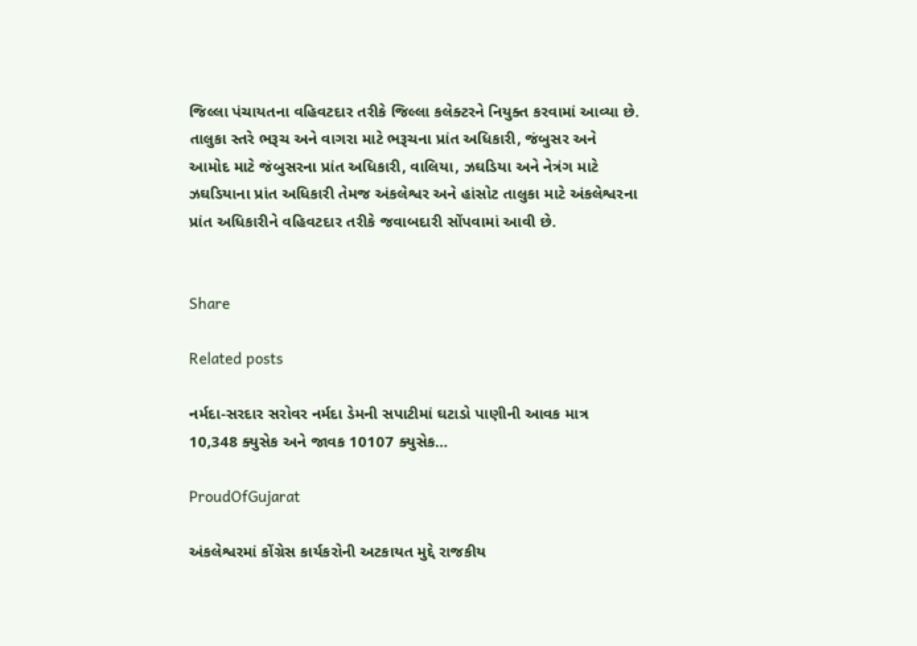જિલ્લા પંચાયતના વહિવટદાર તરીકે જિલ્લા કલેક્ટરને નિયુક્ત કરવામાં આવ્યા છે. તાલુકા સ્તરે ભરૂચ અને વાગરા માટે ભરૂચના પ્રાંત અધિકારી, જંબુસર અને આમોદ માટે જંબુસરના પ્રાંત અધિકારી, વાલિયા, ઝઘડિયા અને નેત્રંગ માટે ઝઘડિયાના પ્રાંત અધિકારી તેમજ અંકલેશ્વર અને હાંસોટ તાલુકા માટે અંકલેશ્વરના પ્રાંત અધિકારીને વહિવટદાર તરીકે જવાબદારી સોંપવામાં આવી છે.


Share

Related posts

નર્મદા-સરદાર સરોવર નર્મદા ડેમની સપાટીમાં ઘટાડો પાણીની આવક માત્ર 10,348 ક્યુસેક અને જાવક 10107 ક્યુસેક…

ProudOfGujarat

અંકલેશ્વરમાં કોંગ્રેસ કાર્યકરોની અટકાયત મુદ્દે રાજકીય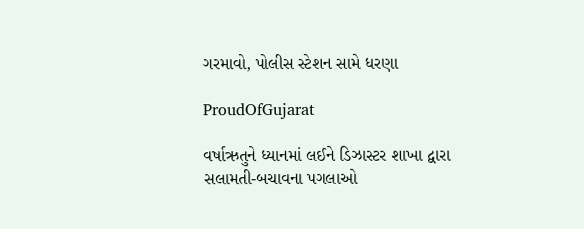ગરમાવો, પોલીસ સ્ટેશન સામે ધરણા

ProudOfGujarat

વર્ષાઋતુને ધ્યાનમાં લઈને ડિઝાસ્ટર શાખા દ્વારા સલામતી-બચાવના પગલાઓ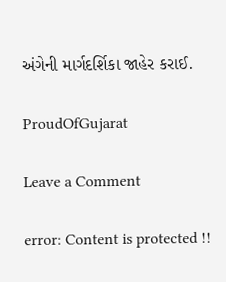અંગેની માર્ગદર્શિકા જાહેર કરાઈ.

ProudOfGujarat

Leave a Comment

error: Content is protected !!